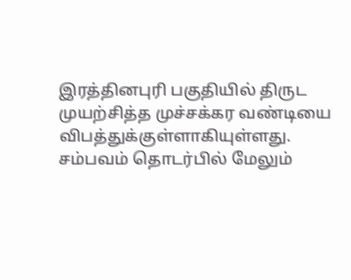இரத்தினபுரி பகுதியில் திருட முயற்சித்த முச்சக்கர வண்டியை விபத்துக்குள்ளாகியுள்ளது.
சம்பவம் தொடர்பில் மேலும்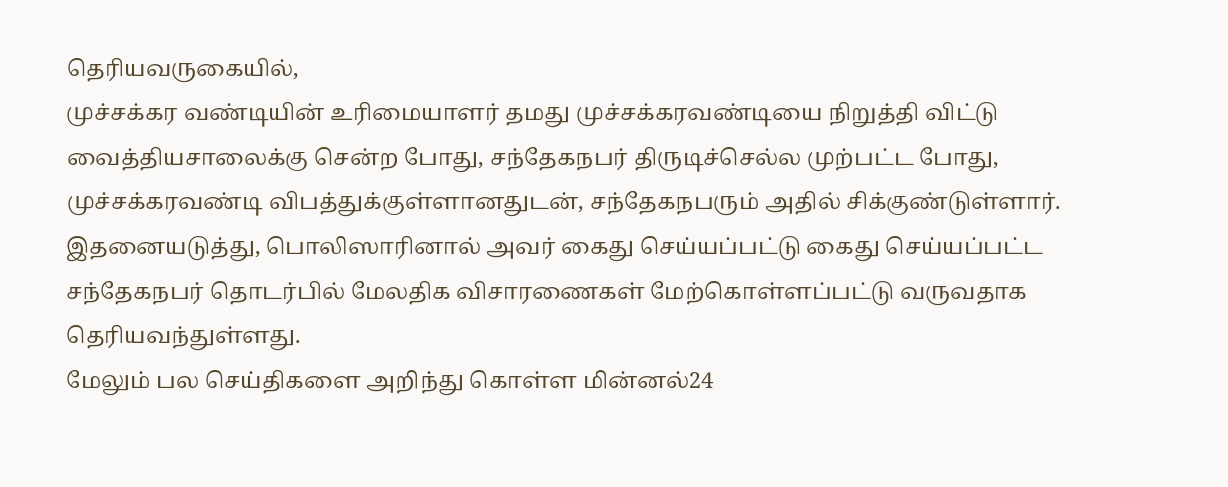தெரியவருகையில்,
முச்சக்கர வண்டியின் உரிமையாளர் தமது முச்சக்கரவண்டியை நிறுத்தி விட்டு வைத்தியசாலைக்கு சென்ற போது, சந்தேகநபர் திருடிச்செல்ல முற்பட்ட போது, முச்சக்கரவண்டி விபத்துக்குள்ளானதுடன், சந்தேகநபரும் அதில் சிக்குண்டுள்ளார்.
இதனையடுத்து, பொலிஸாரினால் அவர் கைது செய்யப்பட்டு கைது செய்யப்பட்ட சந்தேகநபர் தொடர்பில் மேலதிக விசாரணைகள் மேற்கொள்ளப்பட்டு வருவதாக தெரியவந்துள்ளது.
மேலும் பல செய்திகளை அறிந்து கொள்ள மின்னல்24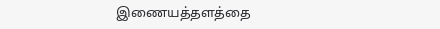இணையத்தளத்தை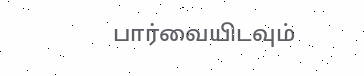பார்வையிடவும்